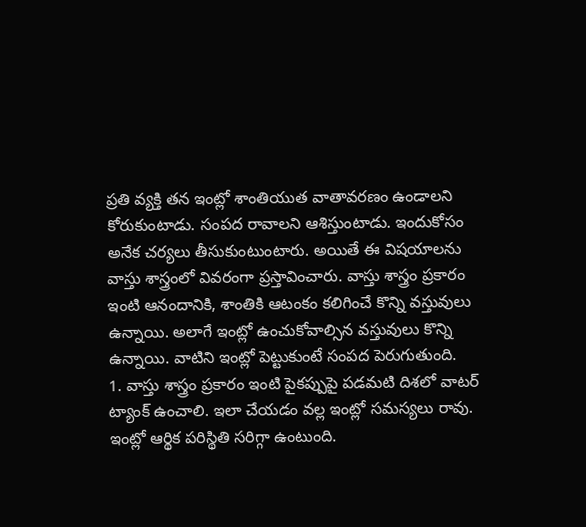ప్రతి వ్యక్తి తన ఇంట్లో శాంతియుత వాతావరణం ఉండాలని కోరుకుంటాడు. సంపద రావాలని ఆశిస్తుంటాడు. ఇందుకోసం అనేక చర్యలు తీసుకుంటుంటారు. అయితే ఈ విషయాలను వాస్తు శాస్త్రంలో వివరంగా ప్రస్తావించారు. వాస్తు శాస్త్రం ప్రకారం ఇంటి ఆనందానికి, శాంతికి ఆటంకం కలిగించే కొన్ని వస్తువులు ఉన్నాయి. అలాగే ఇంట్లో ఉంచుకోవాల్సిన వస్తువులు కొన్ని ఉన్నాయి. వాటిని ఇంట్లో పెట్టుకుంటే సంపద పెరుగుతుంది.
1. వాస్తు శాస్త్రం ప్రకారం ఇంటి పైకప్పుపై పడమటి దిశలో వాటర్ ట్యాంక్ ఉంచాలి. ఇలా చేయడం వల్ల ఇంట్లో సమస్యలు రావు. ఇంట్లో ఆర్థిక పరిస్థితి సరిగ్గా ఉంటుంది.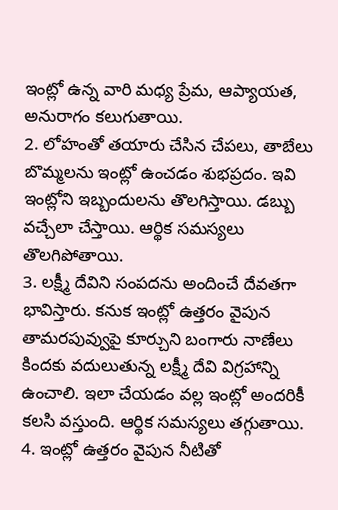ఇంట్లో ఉన్న వారి మధ్య ప్రేమ, ఆప్యాయత, అనురాగం కలుగుతాయి.
2. లోహంతో తయారు చేసిన చేపలు, తాబేలు బొమ్మలను ఇంట్లో ఉంచడం శుభప్రదం. ఇవి ఇంట్లోని ఇబ్బందులను తొలగిస్తాయి. డబ్బు వచ్చేలా చేస్తాయి. ఆర్థిక సమస్యలు తొలగిపోతాయి.
3. లక్ష్మీ దేవిని సంపదను అందించే దేవతగా భావిస్తారు. కనుక ఇంట్లో ఉత్తరం వైపున తామరపువ్వుపై కూర్చుని బంగారు నాణేలు కిందకు వదులుతున్న లక్ష్మీ దేవి విగ్రహాన్ని ఉంచాలి. ఇలా చేయడం వల్ల ఇంట్లో అందరికీ కలసి వస్తుంది. ఆర్థిక సమస్యలు తగ్గుతాయి.
4. ఇంట్లో ఉత్తరం వైపున నీటితో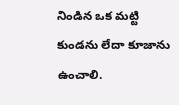నిండిన ఒక మట్టి కుండను లేదా కూజాను ఉంచాలి.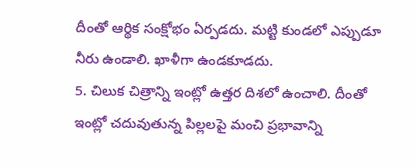దీంతో ఆర్థిక సంక్షోభం ఏర్పడదు. మట్టి కుండలో ఎప్పుడూ నీరు ఉండాలి. ఖాళీగా ఉండకూడదు.
5. చిలుక చిత్రాన్ని ఇంట్లో ఉత్తర దిశలో ఉంచాలి. దీంతో ఇంట్లో చదువుతున్న పిల్లలపై మంచి ప్రభావాన్ని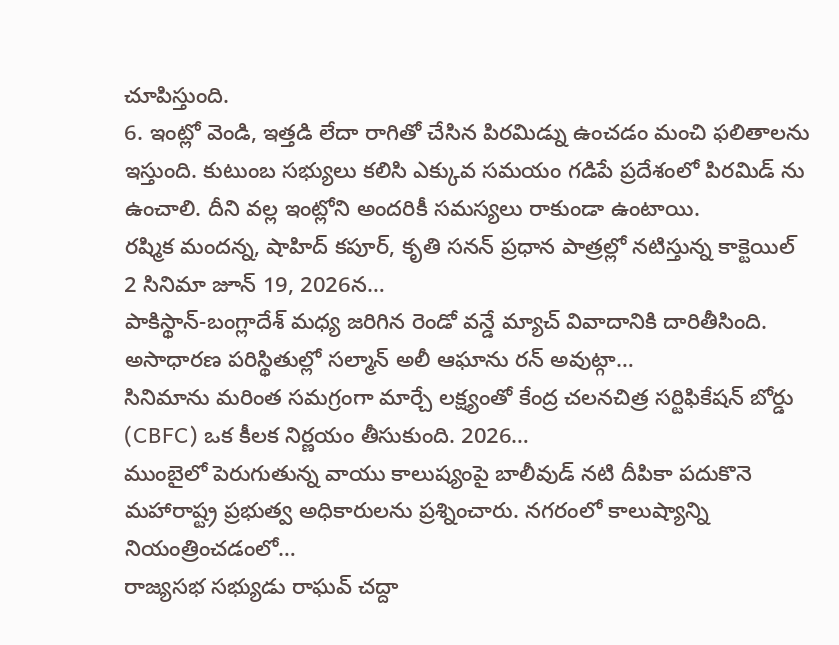చూపిస్తుంది.
6. ఇంట్లో వెండి, ఇత్తడి లేదా రాగితో చేసిన పిరమిడ్ను ఉంచడం మంచి ఫలితాలను ఇస్తుంది. కుటుంబ సభ్యులు కలిసి ఎక్కువ సమయం గడిపే ప్రదేశంలో పిరమిడ్ ను ఉంచాలి. దీని వల్ల ఇంట్లోని అందరికీ సమస్యలు రాకుండా ఉంటాయి.
రష్మిక మందన్న, షాహిద్ కపూర్, కృతి సనన్ ప్రధాన పాత్రల్లో నటిస్తున్న కాక్టెయిల్ 2 సినిమా జూన్ 19, 2026న…
పాకిస్థాన్-బంగ్లాదేశ్ మధ్య జరిగిన రెండో వన్డే మ్యాచ్ వివాదానికి దారితీసింది. అసాధారణ పరిస్థితుల్లో సల్మాన్ అలీ ఆఘాను రన్ అవుట్గా…
సినిమాను మరింత సమగ్రంగా మార్చే లక్ష్యంతో కేంద్ర చలనచిత్ర సర్టిఫికేషన్ బోర్డు (CBFC) ఒక కీలక నిర్ణయం తీసుకుంది. 2026…
ముంబైలో పెరుగుతున్న వాయు కాలుష్యంపై బాలీవుడ్ నటి దీపికా పదుకొనె మహారాష్ట్ర ప్రభుత్వ అధికారులను ప్రశ్నించారు. నగరంలో కాలుష్యాన్ని నియంత్రించడంలో…
రాజ్యసభ సభ్యుడు రాఘవ్ చద్దా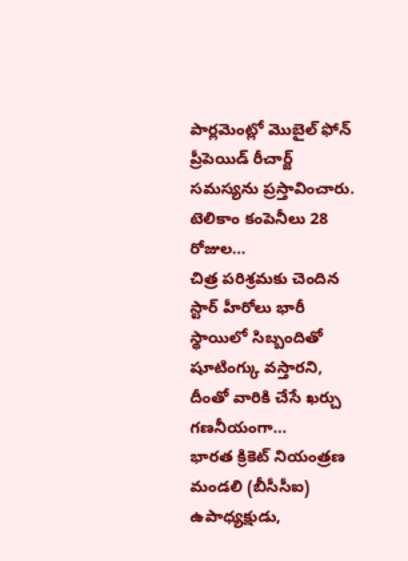పార్లమెంట్లో మొబైల్ ఫోన్ ప్రీపెయిడ్ రీచార్జ్ సమస్యను ప్రస్తావించారు. టెలికాం కంపెనీలు 28 రోజుల…
చిత్ర పరిశ్రమకు చెందిన స్టార్ హీరోలు భారీ స్థాయిలో సిబ్బందితో షూటింగ్కు వస్తారని, దీంతో వారికి చేసే ఖర్చు గణనీయంగా…
భారత క్రికెట్ నియంత్రణ మండలి (బీసీసీఐ) ఉపాధ్యక్షుడు,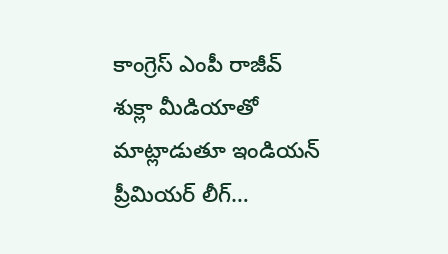కాంగ్రెస్ ఎంపీ రాజీవ్ శుక్లా మీడియాతో మాట్లాడుతూ ఇండియన్ ప్రీమియర్ లీగ్…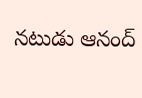నటుడు ఆనంద్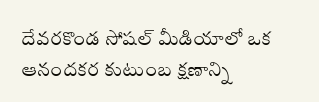దేవరకొండ సోషల్ మీడియాలో ఒక ఆనందకర కుటుంబ క్షణాన్ని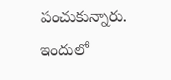పంచుకున్నారు. ఇందులో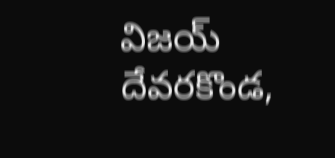విజయ్ దేవరకొండ,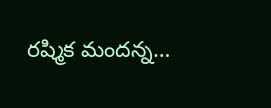రష్మిక మందన్న…